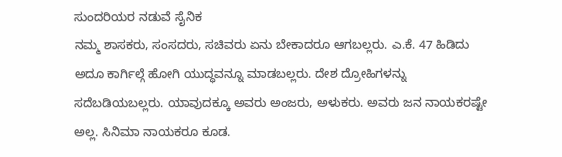ಸುಂದರಿಯರ ನಡುವೆ ಸೈನಿಕ
ನಮ್ಮ ಶಾಸಕರು, ಸಂಸದರು, ಸಚಿವರು ಏನು ಬೇಕಾದರೂ ಆಗಬಲ್ಲರು. ಎ.ಕೆ. 47 ಹಿಡಿದು ಅದೂ ಕಾರ್ಗಿಲ್ಗೆ ಹೋಗಿ ಯುದ್ಧವನ್ನೂ ಮಾಡಬಲ್ಲರು. ದೇಶ ದ್ರೋಹಿಗಳನ್ನು ಸದೆಬಡಿಯಬಲ್ಲರು. ಯಾವುದಕ್ಕೂ ಅವರು ಅಂಜರು, ಅಳುಕರು. ಅವರು ಜನ ನಾಯಕರಷ್ಟೇ ಅಲ್ಲ. ಸಿನಿಮಾ ನಾಯಕರೂ ಕೂಡ.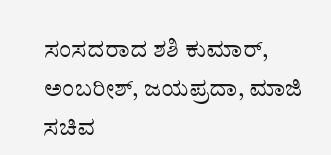ಸಂಸದರಾದ ಶಶಿ ಕುಮಾರ್, ಅಂಬರೀಶ್, ಜಯಪ್ರದಾ, ಮಾಜಿ ಸಚಿವ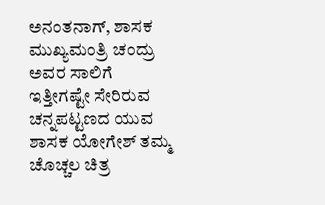ಅನಂತನಾಗ್, ಶಾಸಕ ಮುಖ್ಯಮಂತ್ರಿ ಚಂದ್ರು ಅವರ ಸಾಲಿಗೆ ಇತ್ತೀಗಷ್ಟೇ ಸೇರಿರುವ ಚನ್ನಪಟ್ಟಣದ ಯುವ ಶಾಸಕ ಯೋಗೇಶ್ ತಮ್ಮ ಚೊಚ್ಚಲ ಚಿತ್ರ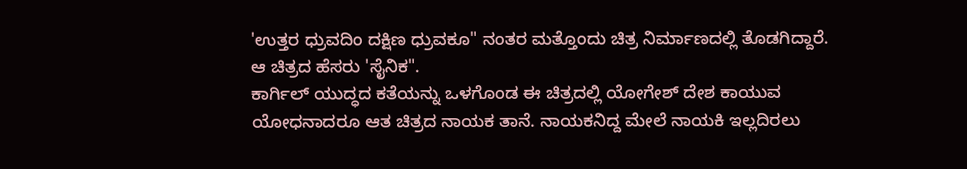'ಉತ್ತರ ಧ್ರುವದಿಂ ದಕ್ಷಿಣ ಧ್ರುವಕೂ" ನಂತರ ಮತ್ತೊಂದು ಚಿತ್ರ ನಿರ್ಮಾಣದಲ್ಲಿ ತೊಡಗಿದ್ದಾರೆ. ಆ ಚಿತ್ರದ ಹೆಸರು 'ಸೈನಿಕ".
ಕಾರ್ಗಿಲ್ ಯುದ್ಧದ ಕತೆಯನ್ನು ಒಳಗೊಂಡ ಈ ಚಿತ್ರದಲ್ಲಿ ಯೋಗೇಶ್ ದೇಶ ಕಾಯುವ ಯೋಧನಾದರೂ ಆತ ಚಿತ್ರದ ನಾಯಕ ತಾನೆ. ನಾಯಕನಿದ್ದ ಮೇಲೆ ನಾಯಕಿ ಇಲ್ಲದಿರಲು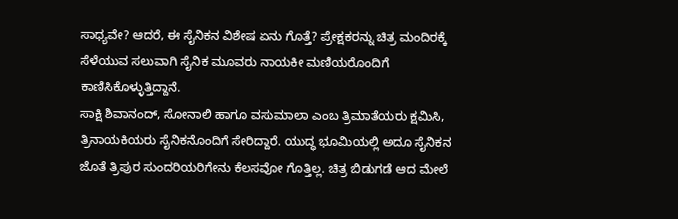ಸಾಧ್ಯವೇ? ಆದರೆ, ಈ ಸೈನಿಕನ ವಿಶೇಷ ಏನು ಗೊತ್ತೆ? ಪ್ರೇಕ್ಷಕರನ್ನು ಚಿತ್ರ ಮಂದಿರಕ್ಕೆ ಸೆಳೆಯುವ ಸಲುವಾಗಿ ಸೈನಿಕ ಮೂವರು ನಾಯಕೀ ಮಣಿಯರೊಂದಿಗೆ ಕಾಣಿಸಿಕೊಳ್ಳುತ್ತಿದ್ದಾನೆ.
ಸಾಕ್ಷಿ ಶಿವಾನಂದ್, ಸೋನಾಲಿ ಹಾಗೂ ವಸುಮಾಲಾ ಎಂಬ ತ್ರಿಮಾತೆಯರು ಕ್ಷಮಿಸಿ, ತ್ರಿನಾಯಕಿಯರು ಸೈನಿಕನೊಂದಿಗೆ ಸೇರಿದ್ದಾರೆ. ಯುದ್ಧ ಭೂಮಿಯಲ್ಲಿ ಅದೂ ಸೈನಿಕನ ಜೊತೆ ತ್ರಿಪುರ ಸುಂದರಿಯರಿಗೇನು ಕೆಲಸವೋ ಗೊತ್ತಿಲ್ಲ. ಚಿತ್ರ ಬಿಡುಗಡೆ ಆದ ಮೇಲೆ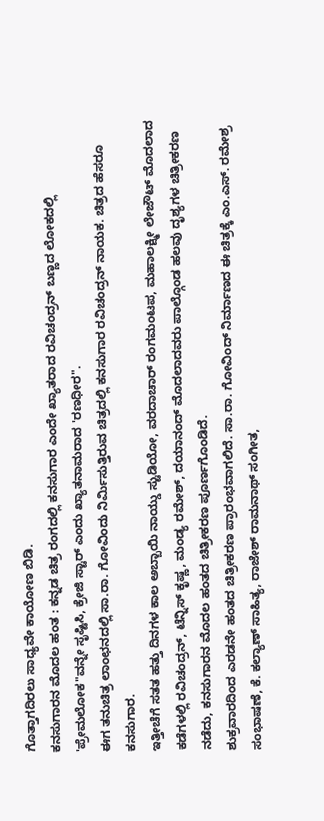ಗೊತ್ತಾಗದಿರಲು ಸಾಧ್ಯವೇ ಕಾಯೋಣ ಬಿಡಿ.
ಕನಸುಗಾರನ ಮೊದಲ ಹಂತ : ಕನ್ನಡ ಚಿತ್ರ ರಂಗದಲ್ಲಿ ಕನಸುಗಾರ ಎಂದೇ ಖ್ಯಾತರಾದ ರವಿಚಂದ್ರನ್ ಬಣ್ಣದ ಲೋಕದಲ್ಲಿ 'ಪ್ರೇಮಲೋಕ"ವನ್ನೇ ಸೃಷ್ಟಿಸಿ, ಕ್ರೇಜಿ ಸ್ಟಾರ್ ಎಂದು ಖ್ಯಾತನಾಮರಾದ 'ರಣಧೀರ".
ಈಗ ತನುಚಿತ್ರ ಲಾಂಛನದಲ್ಲಿ ಸಾ.ರಾ. ಗೋವಿಂದು ನಿರ್ಮಿಸುತ್ತಿರುವ ಚಿತ್ರದಲ್ಲಿ ಕನಸುಗಾರ ರವಿಚಂದ್ರನ್ ನಾಯಕ. ಚಿತ್ರದ ಹೆಸರೂ ಕನಸುಗಾರ.
ಇತ್ತೀಚೆಗೆ ಸತತ ಹತ್ತು ದಿನಗಳ ಕಾಲ ಅಬ್ಬಾಯಿ ನಾಯ್ಡು ಸ್ಟುಡಿಯೋ, ವರದಾಚಾರ್ ರಂಗಮಂಟಪ, ಮಹಾಲಕ್ಷ್ಮೀ ಲೇಜೌಟ್ ಮೊದಲಾದ ಕಡೆಗಳಲ್ಲಿ ರವಿಚಂದ್ರನ್, ಟೆನ್ನಿಸ್ ಕೃಷ್ಣ, ಮಂಡ್ಯ ರಮೇಶ್, ದಯಾನಂದ್ ಮೊದಲಾದವರು ಪಾಲ್ಗೊಂಡ ಹಲವು ದೃಶ್ಯಗಳ ಚಿತ್ರೀಕರಣ ನಡೆದು, ಕನಸುಗಾರನ ಮೊದಲ ಹಂತದ ಚಿತ್ರೀಕರಣ ಪೂರ್ಣಗೊಂಡಿದೆ.
ಶುಕ್ರವಾರದಿಂದ ಎರಡನೇ ಹಂತದ ಚಿತ್ರೀಕರಣ ಪ್ರಾರಂಭವಾಗಲಿದೆ. ಸಾ.ರಾ. ಗೋವಿಂದ್ ನಿರ್ಮಾಣದ ಈ ಚಿತ್ರಕ್ಕೆ ಎಂ.ಎಸ್. ರಮೇಶ್ರ ಸಂಭಾಷಣೆ, ಕೆ. ಕಲ್ಯಾಣ್ ಸಾಹಿತ್ಯ, ರಾಜೇಶ್ ರಾಮನಾಥ್ ಸಂಗೀತ,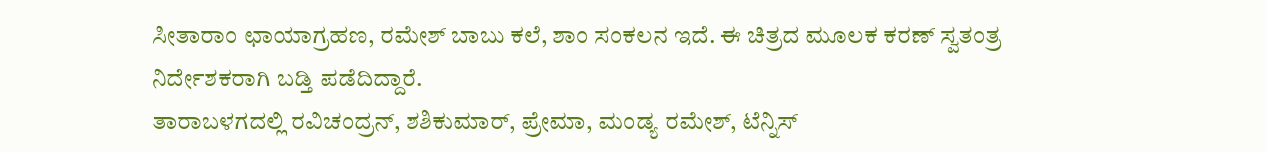ಸೀತಾರಾಂ ಛಾಯಾಗ್ರಹಣ, ರಮೇಶ್ ಬಾಬು ಕಲೆ, ಶಾಂ ಸಂಕಲನ ಇದೆ. ಈ ಚಿತ್ರದ ಮೂಲಕ ಕರಣ್ ಸ್ವತಂತ್ರ ನಿರ್ದೇಶಕರಾಗಿ ಬಡ್ತಿ ಪಡೆದಿದ್ದಾರೆ.
ತಾರಾಬಳಗದಲ್ಲಿ ರವಿಚಂದ್ರನ್, ಶಶಿಕುಮಾರ್, ಪ್ರೇಮಾ, ಮಂಡ್ಯ ರಮೇಶ್, ಟೆನ್ನಿಸ್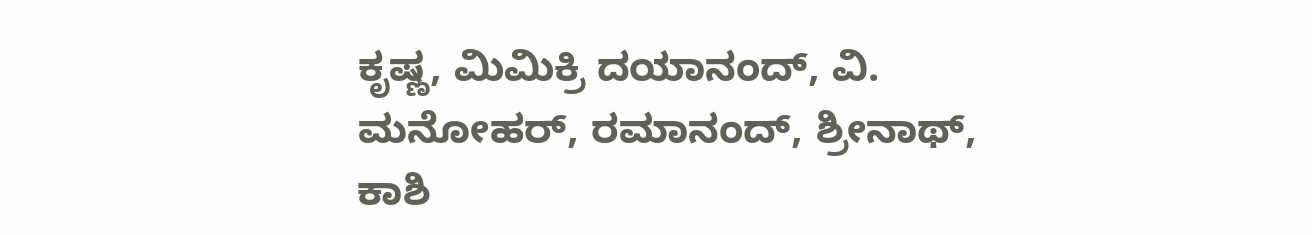ಕೃಷ್ಣ, ಮಿಮಿಕ್ರಿ ದಯಾನಂದ್, ವಿ. ಮನೋಹರ್, ರಮಾನಂದ್, ಶ್ರೀನಾಥ್, ಕಾಶಿ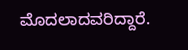ಮೊದಲಾದವರಿದ್ದಾರೆ.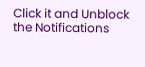Click it and Unblock the Notifications